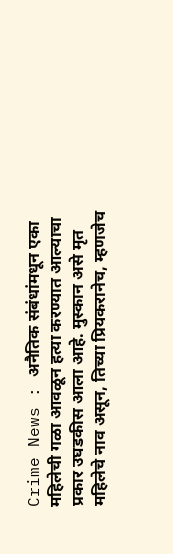Crime News : अनैतिक संबंधांमधून एका महिलेची गळा आवळून हत्या करण्यात आल्याचा प्रकार उघडकीस आला आहे. मुस्कान असे मृत महिलेचे नाव असून, तिच्या प्रियकरानेच, म्हणजेच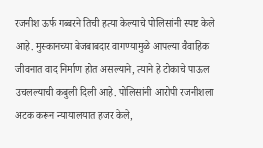रजनीश ऊर्फ गब्बरने तिची हत्या केल्याचे पोलिसांनी स्पष्ट केले आहे. मुस्कानच्या बेजबाबदार वागण्यामुळे आपल्या वैवाहिक जीवनात वाद निर्माण होत असल्याने, त्याने हे टोकाचे पाऊल उचलल्याची कबुली दिली आहे. पोलिसांनी आरोपी रजनीशला अटक करून न्यायालयात हजर केले,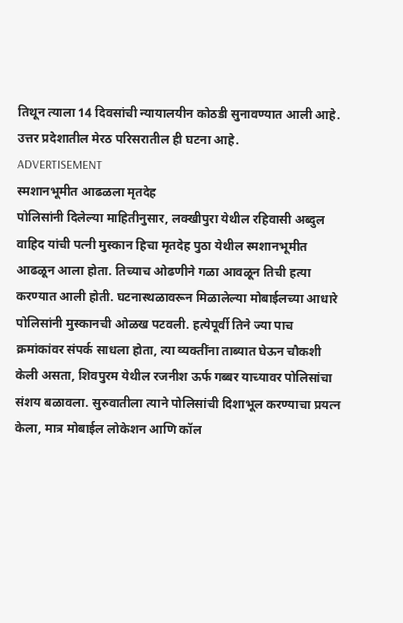तिथून त्याला 14 दिवसांची न्यायालयीन कोठडी सुनावण्यात आली आहे. उत्तर प्रदेशातील मेरठ परिसरातील ही घटना आहे.
ADVERTISEMENT
स्मशानभूमीत आढळला मृतदेह
पोलिसांनी दिलेल्या माहितीनुसार, लक्खीपुरा येथील रहिवासी अब्दुल वाहिद यांची पत्नी मुस्कान हिचा मृतदेह पुठा येथील स्मशानभूमीत आढळून आला होता. तिच्याच ओढणीने गळा आवळून तिची हत्या करण्यात आली होती. घटनास्थळावरून मिळालेल्या मोबाईलच्या आधारे पोलिसांनी मुस्कानची ओळख पटवली. हत्येपूर्वी तिने ज्या पाच क्रमांकांवर संपर्क साधला होता, त्या व्यक्तींना ताब्यात घेऊन चौकशी केली असता, शिवपुरम येथील रजनीश ऊर्फ गब्बर याच्यावर पोलिसांचा संशय बळावला. सुरुवातीला त्याने पोलिसांची दिशाभूल करण्याचा प्रयत्न केला, मात्र मोबाईल लोकेशन आणि कॉल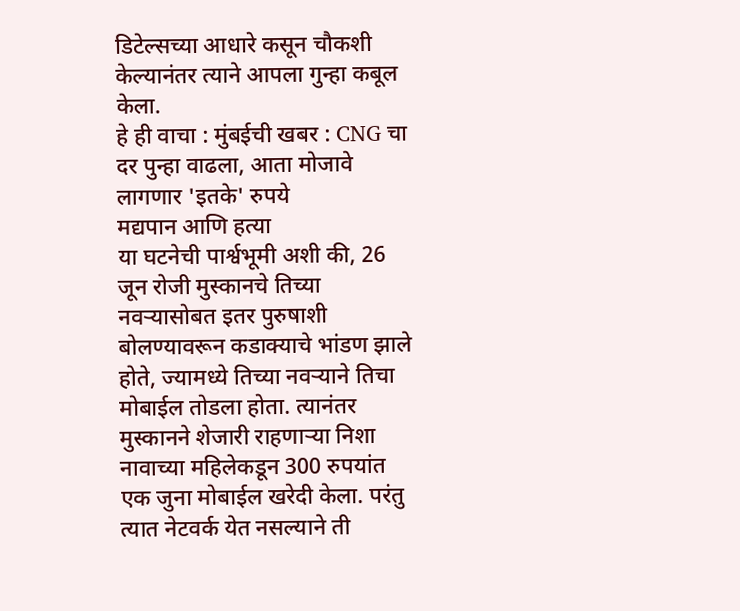डिटेल्सच्या आधारे कसून चौकशी केल्यानंतर त्याने आपला गुन्हा कबूल केला.
हे ही वाचा : मुंबईची खबर : CNG चा दर पुन्हा वाढला, आता मोजावे लागणार 'इतके' रुपये
मद्यपान आणि हत्या
या घटनेची पार्श्वभूमी अशी की, 26 जून रोजी मुस्कानचे तिच्या नवऱ्यासोबत इतर पुरुषाशी बोलण्यावरून कडाक्याचे भांडण झाले होते, ज्यामध्ये तिच्या नवऱ्याने तिचा मोबाईल तोडला होता. त्यानंतर मुस्कानने शेजारी राहणाऱ्या निशा नावाच्या महिलेकडून 300 रुपयांत एक जुना मोबाईल खरेदी केला. परंतु त्यात नेटवर्क येत नसल्याने ती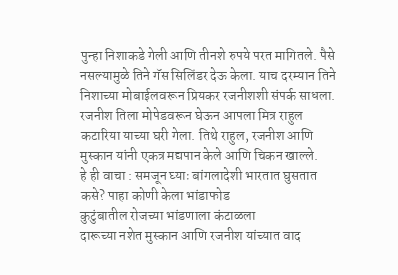पुन्हा निशाकडे गेली आणि तीनशे रुपये परत मागितले. पैसे नसल्यामुळे तिने गॅस सिलिंडर देऊ केला. याच दरम्यान तिने निशाच्या मोबाईलवरून प्रियकर रजनीशशी संपर्क साधला. रजनीश तिला मोपेडवरून घेऊन आपला मित्र राहुल कटारिया याच्या घरी गेला. तिथे राहुल, रजनीश आणि मुस्कान यांनी एकत्र मद्यपान केले आणि चिकन खाल्ले.
हे ही वाचा : समजून घ्याः बांगलादेशी भारतात घुसतात कसे? पाहा कोणी केला भांडाफोड
कुटुंबातील रोजच्या भांडणाला कंटाळला
दारूच्या नशेत मुस्कान आणि रजनीश यांच्यात वाद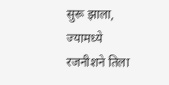सुरू झाला, ज्यामध्ये रजनीशने तिला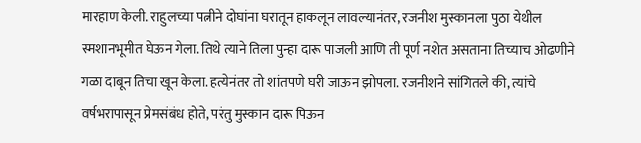मारहाण केली. राहुलच्या पत्नीने दोघांना घरातून हाकलून लावल्यानंतर, रजनीश मुस्कानला पुठा येथील स्मशानभूमीत घेऊन गेला. तिथे त्याने तिला पुन्हा दारू पाजली आणि ती पूर्ण नशेत असताना तिच्याच ओढणीने गळा दाबून तिचा खून केला. हत्येनंतर तो शांतपणे घरी जाऊन झोपला. रजनीशने सांगितले की, त्यांचे वर्षभरापासून प्रेमसंबंध होते, परंतु मुस्कान दारू पिऊन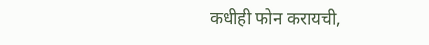कधीही फोन करायची,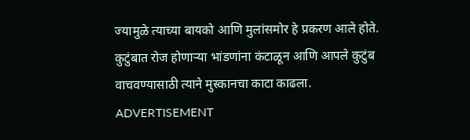ज्यामुळे त्याच्या बायको आणि मुलांसमोर हे प्रकरण आले होते. कुटुंबात रोज होणाऱ्या भांडणांना कंटाळून आणि आपले कुटुंब वाचवण्यासाठी त्याने मुस्कानचा काटा काढला.
ADVERTISEMENT